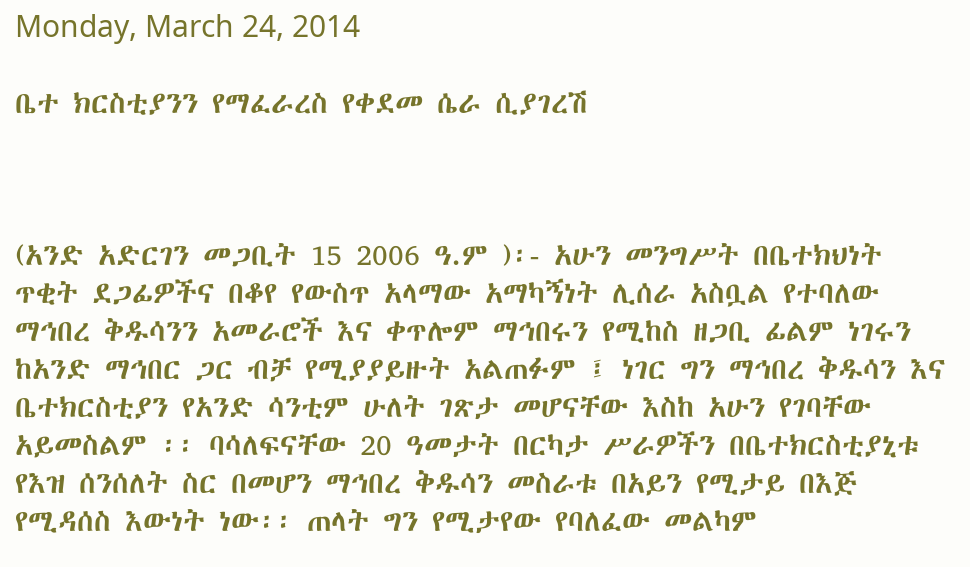Monday, March 24, 2014

ቤተ ክርስቲያንን የማፈራረስ የቀደመ ሴራ ሲያገረሽ



(አንድ አድርገን መጋቢት 15 2006 ዓ.ም )፡- አሁን መንግሥት በቤተክህነት ጥቂት ደጋፊዎችና በቆየ የውስጥ አላማው አማካኝነት ሊሰራ አስቧል የተባለው ማኅበረ ቅዱሳንን አመራሮች እና ቀጥሎም ማኅበሩን የሚከስ ዘጋቢ ፊልም ነገሩን ከአንድ ማኅበር ጋር ብቻ የሚያያይዙት አልጠፉም ፤ ነገር ግን ማኅበረ ቅዱሳን እና ቤተክርስቲያን የአንድ ሳንቲም ሁለት ገጽታ መሆናቸው እስከ አሁን የገባቸው አይመስልም ፡፡ ባሳለፍናቸው 20 ዓመታት በርካታ ሥራዎችን በቤተክርስቲያኒቱ የእዝ ሰንሰለት ስር በመሆን ማኅበረ ቅዱሳን መስራቱ በአይን የሚታይ በእጅ የሚዳሰስ እውነት ነው፡፡ ጠላት ግን የሚታየው የባለፈው መልካም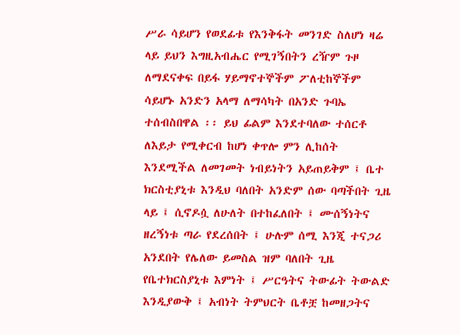ሥራ ሳይሆን የወደፊቱ የእንቅፋት መንገድ ስለሆነ ዛሬ ላይ ይህን እግዚአብሔር የሚገኝበትን ረዥም ጉዞ ለማደናቀፍ በይፋ ሃይማኖተኞችም ፖለቲከኞችም ሳይሆኑ አንድን አላማ ለማሳካት በአንድ ጉባኤ ተሰብስበዋል ፡፡ ይህ ፊልም እንደተባለው ተሰርቶ ለእይታ የሚቀርብ ከሆነ ቀጥሎ ምን ሊከሰት እንደሚችል ለመገመት ነብይነትን አይጠይቅም ፤ ቤተ ክርስቲያኒቱ እንዲህ ባለበት አንድም ሰው ባጣችበት ጊዜ ላይ ፤ ሲኖዶሷ ለሁለት በተከፈለበት ፤ ሙሰኝነትና ዘረኝነቱ ጣራ የደረሰበት ፤ ሁሉም ሰሚ እንጂ ተናጋሪ አንደበት የሌለው ይመስል ዝም ባለበት ጊዜ የቤተክርስያኒቱ እምነት ፤ ሥርዓትና ትውፊት ትውልድ እንዲያውቅ ፤ አብነት ትምህርት ቤቶቿ ከመዘጋትና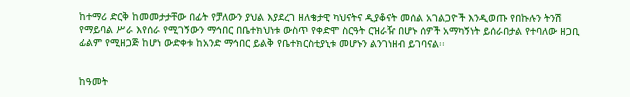ከተማሪ ድርቅ ከመመታታቸው በፊት የቻለውን ያህል እያደረገ ዘለቄታዊ ካህናትና ዲያቆናት መሰል አገልጋዮች እንዲወጡ የበኩሉን ትንሽ የማይባል ሥራ እየሰራ የሚገኝውን ማኅበር በቤተክህነቱ ውስጥ የቀድሞ ስርዓት ርዝራዥ በሆኑ ሰዎች አማካኝነት ይሰራበታል የተባለው ዘጋቢ ፊልም የሚዘጋጅ ከሆነ ውድቀቱ ከአንድ ማኅበር ይልቅ የቤተክርስቲያኒቱ መሆኑን ልንገነዘብ ይገባናል፡፡


ከዓመት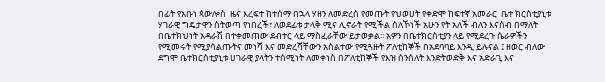በፊት የአቡነ ጳውሎስ  ዜና እረፍተ ከተሰማ በኋላ ሃዘን ለመድረስ የመጡት የህወሀት የቀድሞ ከፍተኛ አመራር  ቤተ ክርስቲያኒቱ ሃገራዊ ግዴታዋን ስትወጣ የነበረች፣ ለወደፊቱ ታላቅ ሚና ሊኖራት የሚችል ስለኾነች አሁን የት አለች ብለን እናስብ በማለት በቤተክህነት አዳራሽ በተቀመጠው ደብተር ላይ ማስፈራቸው ይታወቃል፡፡ አዎን በቤተክርስቲያን ላይ የሚደረጉ ሴራዎችን የሚመሩት የሚያሳልጡትና መነሻ እና መድረሻቸውን አስልተው የሚጓዙት ፖለቲከኞች በአደባባይ እንዲ ይሉናል ፤ ዘወር ብለው ደግሞ ቤተክርስቲያኒቱ ሀገራዊ ያላትን ተሰሚነት ለመቀነስ በፖለቲከኞች የእዝ ሰንሰለት እንድትወድቅ እና አድራጊ እና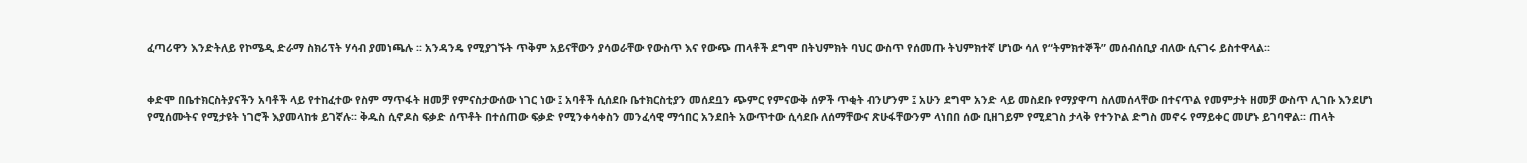ፈጣሪዋን እንድትለይ የኮሜዲ ድራማ ስክሪፕት ሃሳብ ያመነጫሉ ፡፡ አንዳንዴ የሚያገኙት ጥቅም አይናቸውን ያሳወራቸው የውስጥ እና የውጭ ጠላቶች ደግሞ በትህምክት ባህር ውስጥ የሰመጡ ትህምክተኛ ሆነው ሳለ የ“ትምክተኞች” መሰብሰቢያ ብለው ሲናገሩ ይስተዋላል፡፡


ቀድሞ በቤተክርስትያናችን አባቶች ላይ የተከፈተው የስም ማጥፋት ዘመቻ የምናስታውሰው ነገር ነው ፤ አባቶች ሲሰደቡ ቤተክርስቲያን መሰደቧን ጭምር የምናውቅ ሰዎች ጥቂት ብንሆንም ፤ አሁን ደግሞ አንድ ላይ መስደቡ የማያዋጣ ስለመሰላቸው በተናጥል የመምታት ዘመቻ ውስጥ ሊገቡ እንደሆነ የሚሰሙትና የሚታዩት ነገሮች እያመላከቱ ይገኛሉ፡፡ ቅዱስ ሲኖዶስ ፍቃድ ሰጥቶት በተሰጠው ፍቃድ የሚንቀሳቀስን መንፈሳዊ ማኅበር አንደበት አውጥተው ሲሳደቡ ለሰማቸውና ጽሁፋቸውንም ላነበበ ሰው ቢዘገይም የሚደገስ ታላቅ የተንኮል ድግስ መኖሩ የማይቀር መሆኑ ይገባዋል፡፡ ጠላት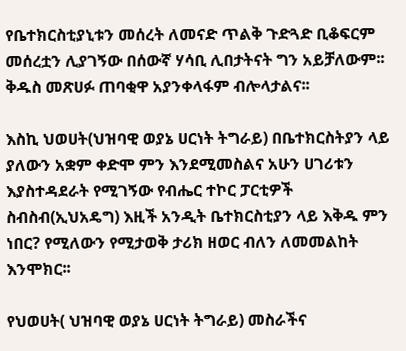የቤተክርስቲያኒቱን መሰረት ለመናድ ጥልቅ ጉድጓድ ቢቆፍርም መሰረቷን ሊያገኝው በሰውኛ ሃሳቢ ሊበታትናት ግን አይቻለውም፡፡ ቅዱስ መጽሀፉ ጠባቂዋ አያንቀላፋም ብሎላታልና፡፡

እስኪ ህወሀት(ህዝባዊ ወያኔ ሀርነት ትግራይ) በቤተክርስትያን ላይ ያለውን አቋም ቀድሞ ምን እንደሚመስልና አሁን ሀገሪቱን እያስተዳደራት የሚገኝው የብሔር ተኮር ፓርቲዎች ስብስብ(ኢህአዴግ) እዚች አንዲት ቤተክርስቲያን ላይ እቅዱ ምን ነበር? የሚለውን የሚታወቅ ታሪክ ዘወር ብለን ለመመልከት እንሞክር፡፡

የህወሀት( ህዝባዊ ወያኔ ሀርነት ትግራይ) መስራችና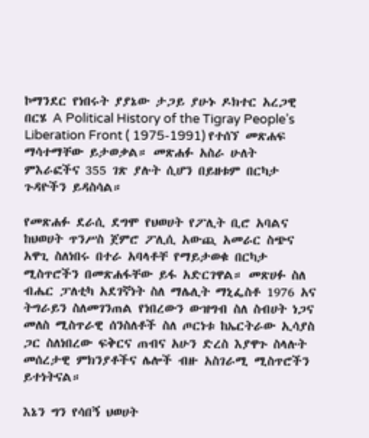ኮማንደር የነበሩት ያያኔው ታጋይ ያሁኑ ዶክተር አረጋዊ በርሄ A Political History of the Tigray People’s Liberation Front ( 1975-1991) የተሰኘ መጽሐፍ ማሳተማቸው ይታወቃል። መጽሐፉ አስራ ሁለት ምእራፎችና 355 ገጽ ያሉት ሲሆን በይዘቱም በርካታ ጉዳዮችን ይዳስሳል።

የመጽሐፉ ደራሲ ደግሞ የህወሀት የፖሊት ቢሮ አባልና ከህወሀት ጥንሥስ ጀምሮ ፖሊሲ አውጪ አመራር ስጭና አዋጊ ስለነበሩ በተራ አባላቶቸ የማይታወቁ በርካታ ሚስጥሮችን በመጽሐፋቸው ይፋ አድርገዋል። መጽሀፉ ስለ ብሔር ፓለቲካ አደገኛነት ስለ ማሌሊት ማኒፌስቶ 1976 አና ትግራይን ስለመገንጠል የነበረውን ውዝግብ ስለ ስብሀት ነጋና መለስ ሚስጥራዊ ሰንስለቶች ስለ ጦርነቱ ከኤርትራው ኢሳያስ ጋር ስለነበረው ፍቅርና ጠብና አሁን ድረስ እያዋጉ ስላሉት መሰረታዊ ምክንያቶችና ሌሎች ብዙ አስገራሚ ሚስጥሮችን ይተነትናል።

እኔን ግን የሳበኝ ህወሀት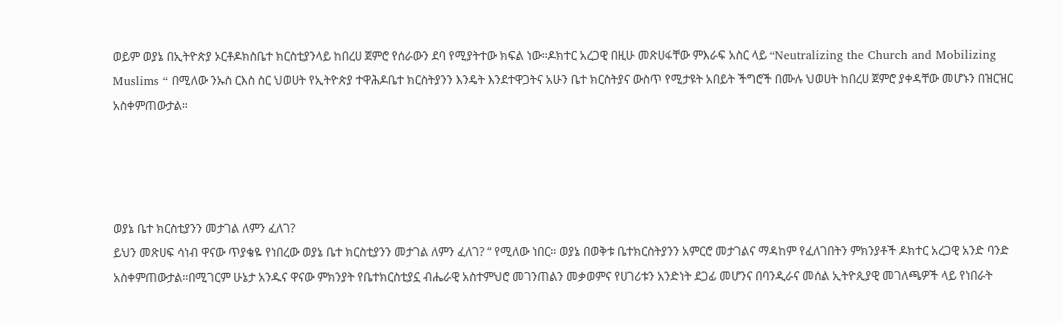ወይም ወያኔ በኢትዮጵያ ኦርቶዶክስቤተ ክርስቲያንላይ ከበረሀ ጀምሮ የሰራውን ደባ የሚያትተው ክፍል ነው።ዶክተር አረጋዊ በዚሁ መጽሀፋቸው ምእራፍ አስር ላይ “Neutralizing the Church and Mobilizing Muslims “ በሚለው ንኡስ ርእስ ስር ህወሀት የኢትዮጵያ ተዋሕዶቤተ ክርስትያንን እንዴት እንደተዋጋትና አሁን ቤተ ክርስትያና ውስጥ የሚታዩት አበይት ችግሮች በሙሉ ህወሀት ከበረሀ ጀምሮ ያቀዳቸው መሆኑን በዝርዝር አስቀምጠውታል።




ወያኔ ቤተ ክርስቲያንን መታገል ለምን ፈለገ?
ይህን መጽሀፍ ሳነብ ዋናው ጥያቄዬ የነበረው ወያኔ ቤተ ክርስቲያንን መታገል ለምን ፈለገ? “ የሚለው ነበር። ወያኔ በወቅቱ ቤተክርስትያንን አምርሮ መታገልና ማዳከም የፈለገበትን ምክንያቶች ዶክተር አረጋዊ አንድ ባንድ አስቀምጠውታል።በሚገርም ሁኔታ አንዱና ዋናው ምክንያት የቤተክርስቲያኗ ብሔራዊ አስተምህሮ መገንጠልን መቃወምና የሀገሪቱን አንድነት ደጋፊ መሆንና በባንዲራና መሰል ኢትዮጲያዊ መገለጫዎች ላይ የነበራት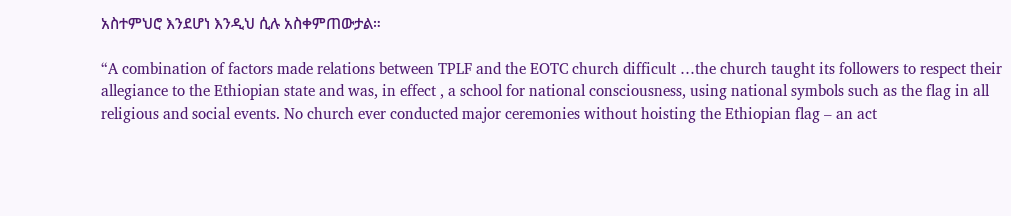አስተምህሮ እንደሆነ እንዲህ ሲሉ አስቀምጠውታል።

“A combination of factors made relations between TPLF and the EOTC church difficult …the church taught its followers to respect their allegiance to the Ethiopian state and was, in effect , a school for national consciousness, using national symbols such as the flag in all religious and social events. No church ever conducted major ceremonies without hoisting the Ethiopian flag – an act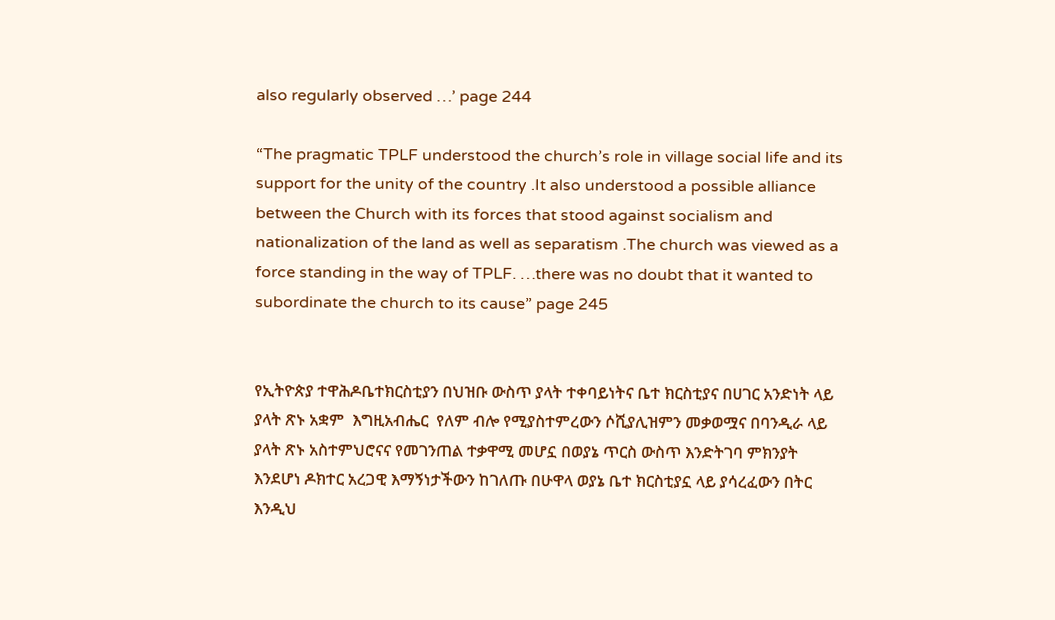also regularly observed …’ page 244

“The pragmatic TPLF understood the church’s role in village social life and its support for the unity of the country .It also understood a possible alliance between the Church with its forces that stood against socialism and nationalization of the land as well as separatism .The church was viewed as a force standing in the way of TPLF. …there was no doubt that it wanted to subordinate the church to its cause” page 245


የኢትዮጵያ ተዋሕዶቤተክርስቲያን በህዝቡ ውስጥ ያላት ተቀባይነትና ቤተ ክርስቲያና በሀገር አንድነት ላይ ያላት ጽኑ አቋም  እግዚአብሔር  የለም ብሎ የሚያስተምረውን ሶሺያሊዝምን መቃወሟና በባንዲራ ላይ ያላት ጽኑ አስተምህሮናና የመገንጠል ተቃዋሚ መሆኗ በወያኔ ጥርስ ውስጥ እንድትገባ ምክንያት እንደሆነ ዶክተር አረጋዊ እማኝነታችውን ከገለጡ በሁዋላ ወያኔ ቤተ ክርስቲያኗ ላይ ያሳረፈውን በትር እንዲህ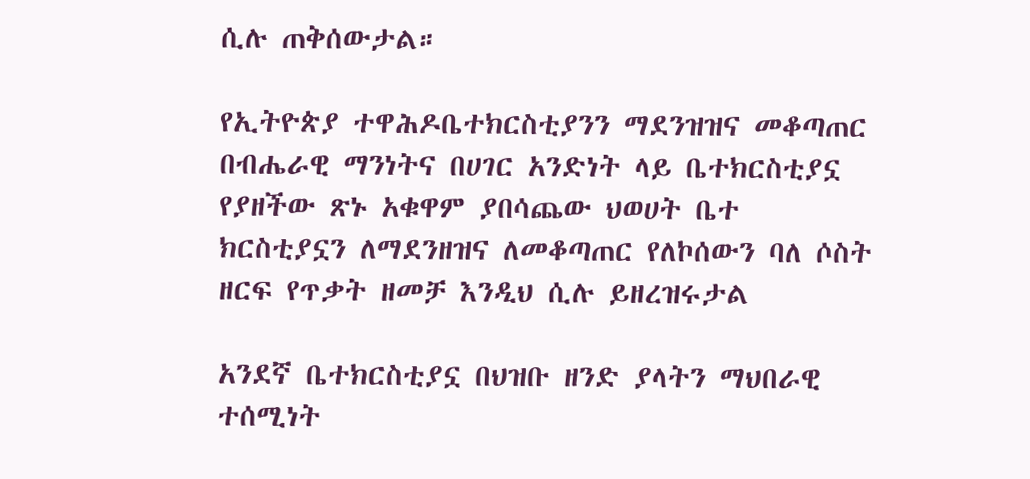ሲሉ ጠቅሰውታል።

የኢትዮጵያ ተዋሕዶቤተክርስቲያንን ማደንዝዝና መቆጣጠር በብሔራዊ ማንነትና በሀገር አንድነት ላይ ቤተክርስቲያኗ የያዘችው ጽኑ አቁዋም ያበሳጨው ህወሀት ቤተ ክርስቲያኗን ለማደንዘዝና ለመቆጣጠር የለኮሰውን ባለ ሶስት ዘርፍ የጥቃት ዘመቻ እንዲህ ሲሉ ይዘረዝሩታል

አንደኛ ቤተክርስቲያኗ በህዝቡ ዘንድ ያላትን ማህበራዊ ተሰሚነት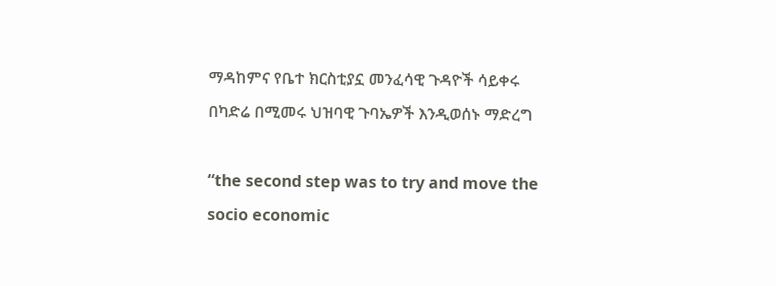ማዳከምና የቤተ ክርስቲያኗ መንፈሳዊ ጉዳዮች ሳይቀሩ በካድሬ በሚመሩ ህዝባዊ ጉባኤዎች እንዲወሰኑ ማድረግ

“the second step was to try and move the socio economic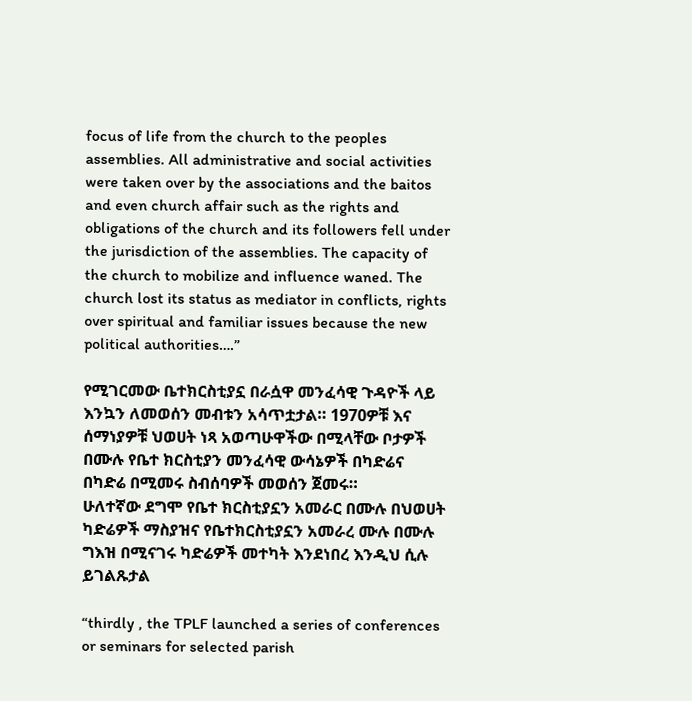focus of life from the church to the peoples assemblies. All administrative and social activities were taken over by the associations and the baitos and even church affair such as the rights and obligations of the church and its followers fell under the jurisdiction of the assemblies. The capacity of the church to mobilize and influence waned. The church lost its status as mediator in conflicts, rights over spiritual and familiar issues because the new political authorities….”

የሚገርመው ቤተክርስቲያኗ በራሷዋ መንፈሳዊ ጉዳዮች ላይ እንኳን ለመወሰን መብቱን አሳጥቷታል። 1970ዎቹ እና ሰማነያዎቹ ህወሀት ነጻ አወጣሁዋችው በሚላቸው ቦታዎች በሙሉ የቤተ ክርስቲያን መንፈሳዊ ውሳኔዎች በካድሬና በካድሬ በሚመሩ ስብሰባዎች መወሰን ጀመሩ።
ሁለተኛው ደግሞ የቤተ ክርስቲያኗን አመራር በሙሉ በህወሀት ካድሬዎች ማስያዝና የቤተክርስቲያኗን አመራረ ሙሉ በሙሉ ግእዝ በሚናገሩ ካድሬዎች መተካት እንደነበረ እንዲህ ሲሉ ይገልጹታል

“thirdly , the TPLF launched a series of conferences or seminars for selected parish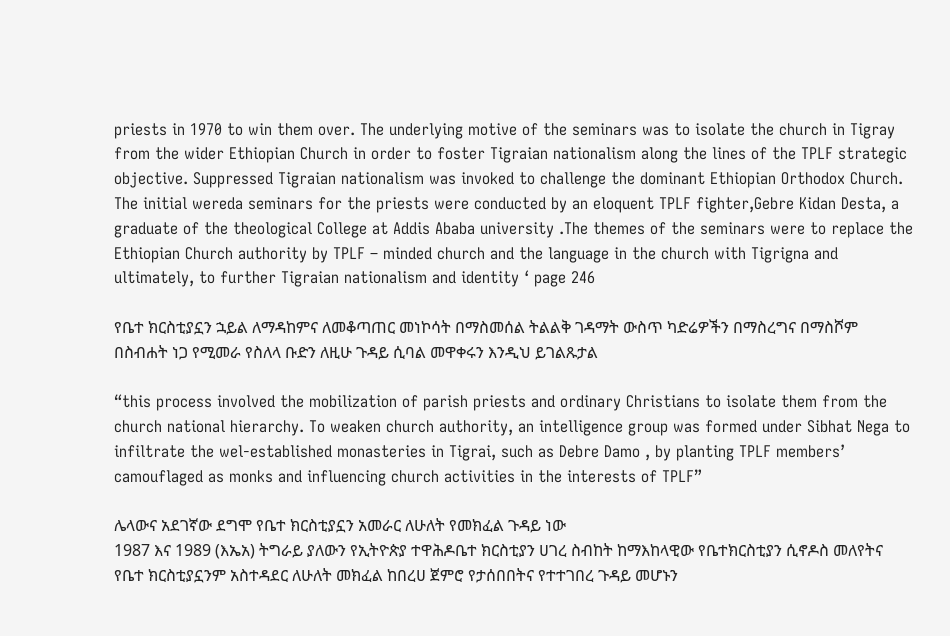priests in 1970 to win them over. The underlying motive of the seminars was to isolate the church in Tigray from the wider Ethiopian Church in order to foster Tigraian nationalism along the lines of the TPLF strategic objective. Suppressed Tigraian nationalism was invoked to challenge the dominant Ethiopian Orthodox Church. The initial wereda seminars for the priests were conducted by an eloquent TPLF fighter,Gebre Kidan Desta, a graduate of the theological College at Addis Ababa university .The themes of the seminars were to replace the Ethiopian Church authority by TPLF – minded church and the language in the church with Tigrigna and ultimately, to further Tigraian nationalism and identity ‘ page 246

የቤተ ክርስቲያኗን ኋይል ለማዳከምና ለመቆጣጠር መነኮሳት በማስመሰል ትልልቅ ገዳማት ውስጥ ካድሬዎችን በማስረግና በማስሾም በስብሐት ነጋ የሚመራ የስለላ ቡድን ለዚሁ ጉዳይ ሲባል መዋቀሩን እንዲህ ይገልጹታል

“this process involved the mobilization of parish priests and ordinary Christians to isolate them from the church national hierarchy. To weaken church authority, an intelligence group was formed under Sibhat Nega to infiltrate the wel-established monasteries in Tigrai, such as Debre Damo , by planting TPLF members’ camouflaged as monks and influencing church activities in the interests of TPLF”

ሌላውና አደገኛው ደግሞ የቤተ ክርስቲያኗን አመራር ለሁለት የመክፈል ጉዳይ ነው
1987 እና 1989 (እኤአ) ትግራይ ያለውን የኢትዮጵያ ተዋሕዶቤተ ክርስቲያን ሀገረ ስብከት ከማእከላዊው የቤተክርስቲያን ሲኖዶስ መለየትና የቤተ ክርስቲያኗንም አስተዳደር ለሁለት መክፈል ከበረሀ ጀምሮ የታሰበበትና የተተገበረ ጉዳይ መሆኑን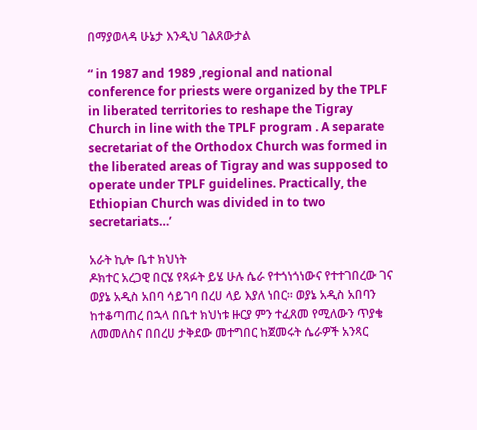በማያወላዳ ሁኔታ እንዲህ ገልጸውታል

“ in 1987 and 1989 ,regional and national conference for priests were organized by the TPLF in liberated territories to reshape the Tigray Church in line with the TPLF program . A separate secretariat of the Orthodox Church was formed in the liberated areas of Tigray and was supposed to operate under TPLF guidelines. Practically, the Ethiopian Church was divided in to two secretariats…’

አራት ኪሎ ቤተ ክህነት
ዶክተር አረጋዊ በርሄ የጻፉት ይሄ ሁሉ ሴራ የተጎነጎነውና የተተገበረው ገና ወያኔ አዲስ አበባ ሳይገባ በረሀ ላይ እያለ ነበር። ወያኔ አዲስ አበባን ከተቆጣጠረ በኋላ በቤተ ክህነቱ ዙርያ ምን ተፈጸመ የሚለውን ጥያቄ ለመመለስና በበረሀ ታቅደው መተግበር ከጀመሩት ሴራዎች አንጻር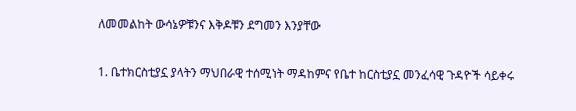ለመመልከት ውሳኔዎቹንና እቅዶቹን ደግመን እንያቸው

1. ቤተክርስቲያኗ ያላትን ማህበራዊ ተሰሚነት ማዳከምና የቤተ ከርስቲያኗ መንፈሳዊ ጉዳዮች ሳይቀሩ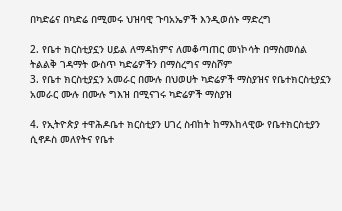በካድሬና በካድሬ በሚመሩ ህዝባዊ ጉባአኤዎች እንዲወሰኑ ማድረግ

2. የቤተ ክርስቲያኗን ሀይል ለማዳከምና ለመቆጣጠር መነኮሳት በማስመሰል ትልልቅ ገዳማት ውስጥ ካድሬዎችን በማስረግና ማስሾም
3. የቤተ ክርስቲያኗን አመራር በሙሉ በህወሀት ካድሬዎች ማስያዝና የቤተክርስቲያኗን አመራር ሙሉ በሙሉ ግእዝ በሚናገሩ ካድሬዎች ማስያዝ

4. የኢትዮጵያ ተዋሕዶቤተ ክርስቲያን ሀገረ ስብከት ከማእከላዊው የቤተክርስቲያን ሲኖዶስ መለየትና የቤተ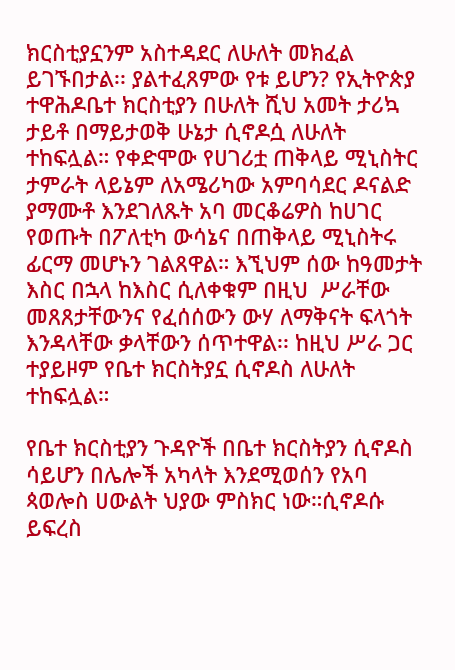ክርስቲያኗንም አስተዳደር ለሁለት መክፈል ይገኙበታል፡፡ ያልተፈጸምው የቱ ይሆን? የኢትዮጵያ ተዋሕዶቤተ ክርስቲያን በሁለት ሺህ አመት ታሪኳ ታይቶ በማይታወቅ ሁኔታ ሲኖዶሷ ለሁለት ተከፍሏል። የቀድሞው የሀገሪቷ ጠቅላይ ሚኒስትር ታምራት ላይኔም ለአሜሪካው አምባሳደር ዶናልድ ያማሙቶ እንደገለጹት አባ መርቆሬዎስ ከሀገር የወጡት በፖለቲካ ውሳኔና በጠቅላይ ሚኒስትሩ ፊርማ መሆኑን ገልጸዋል። እኚህም ሰው ከዓመታት እስር በኋላ ከእስር ሲለቀቁም በዚህ  ሥራቸው መጸጸታቸውንና የፈሰሰውን ውሃ ለማቅናት ፍላጎት እንዳላቸው ቃላቸውን ሰጥተዋል፡፡ ከዚህ ሥራ ጋር ተያይዞም የቤተ ክርስትያኗ ሲኖዶስ ለሁለት ተከፍሏል።

የቤተ ክርስቲያን ጉዳዮች በቤተ ክርስትያን ሲኖዶስ ሳይሆን በሌሎች አካላት እንደሚወሰን የአባ ጳወሎስ ሀውልት ህያው ምስክር ነው።ሲኖዶሱ ይፍረስ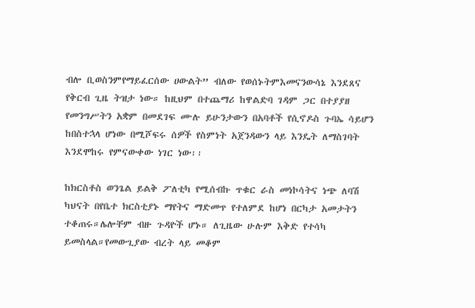ብሎ ቢወስንምየማይፈርሰው ሀውልት” ብለው የወሰኑትምእመናንውሳኔ እንደጸና የቅርብ ጊዜ ትዝታ ነው። ከዚህም በተጨማሪ ከዋልድባ ገዳም ጋር በተያያዘ የመንግሥትን አቋም በመደገፍ ሙሉ ይሁንታውን በአባቶች የሲኖዶስ ጉባኤ ሳይሆን ከበስተኋላ ሆነው በሚሾፍሩ ሰዎች የስምነት አጀንዳውን ላይ እንዴት ለማስገባት እንደሞከሩ የምናውቀው ነገር ነው፡፡

ከክርስቶስ ወንጌል ይልቅ ፖለቲካ የሚሰብኩ ጥቁር ራስ መነኮሳትና ነጭ ለባሽ ካህናት በየቤተ ክርስቲያኑ ማየትና ማድመጥ የተለምደ ከሆነ በርካታ አመታትን ተቆጠሩ።ሌሎቸም ብዙ ጉዳዮች ሆኑ። ለጊዜው ሁሉም እቅድ የተሳካ ይመስላል።የመውጊያው ብረት ላይ መቆም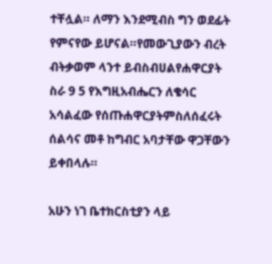ተቸሏል። ለማን እንደሚብስ ግን ወደፊት የምናየው ይሆናል።የመውጊያውን ብረት ብትቃወም ላንተ ይብስብሀልየሐዋርያት ስራ 9 5 የእግዚአብሔርን ለቄሳር አሳልፈው የሰጡሐዋርያትምስለሰፈሩት ሰልሳና መቶ ከግብር አባታቸው ዋጋቸውን ይቀበላሉ።

አሁን ነገ ቤተክርስቲያን ላይ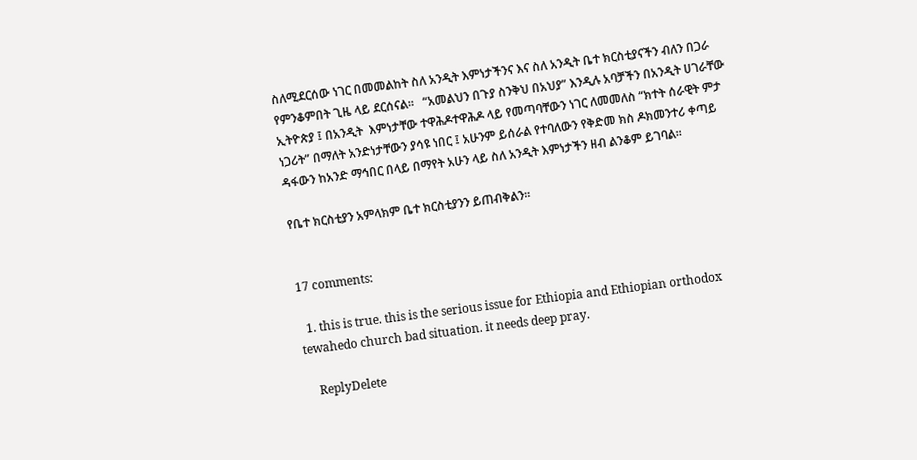ስለሚደርሰው ነገር በመመልከት ስለ አንዲት እምነታችንና እና ስለ አንዲት ቤተ ክርስቲያናችን ብለን በጋራ የምንቆምበት ጊዜ ላይ ደርሰናል፡፡   “አመልህን በጉያ ስንቅህ በአህያ” እንዲሉ አባቻችን በአንዲት ሀገራቸው ኢትዮጵያ ፤ በአንዲት  እምነታቸው ተዋሕዶተዋሕዶ ላይ የመጣባቸውን ነገር ለመመለስ “ክተት ሰራዊት ምታ ነጋሪት” በማለት አንድነታቸውን ያሳዩ ነበር ፤ አሁንም ይሰራል የተባለውን የቅድመ ክስ ዶክመንተሪ ቀጣይ ዳፋውን ከአንድ ማኅበር በላይ በማየት አሁን ላይ ስለ አንዲት እምነታችን ዘብ ልንቆም ይገባል፡፡

የቤተ ክርስቲያን አምላክም ቤተ ክርስቲያንን ይጠብቅልን፡፡


17 comments:

  1. this is true. this is the serious issue for Ethiopia and Ethiopian orthodox tewahedo church bad situation. it needs deep pray.

    ReplyDelete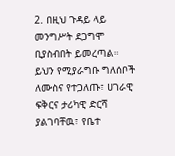2. በዚህ ጉዳይ ላይ መንግሥት ደጋግሞ ቢያስብበት ይመረጣል። ይህን የሚያራግቡ ግለሰቦች ለሙስና የተጋለጡ፣ ሀገራዊ ፍቅርና ታሪካዊ ድርሻ ያልገባቸዉ፣ የቤተ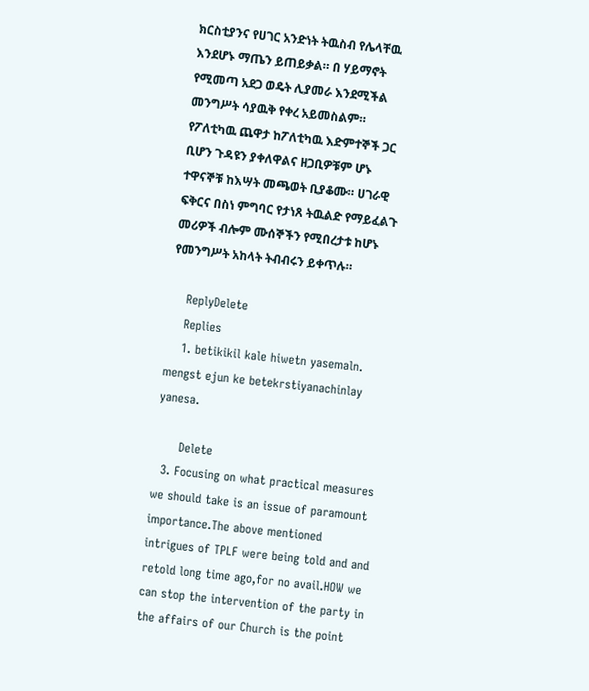ክርስቲያንና የሀገር አንድነት ትዉስብ የሌላቸዉ እንደሆኑ ማጤን ይጠይቃል። በ ሃይማኖት የሚመጣ አደጋ ወዴት ሊያመራ እንደሚችል መንግሥት ሳያዉቅ የቀረ አይመስልም። የፖለቲካዉ ጨዋታ ከፖለቲካዉ እድምተኞች ጋር ቢሆን ጉዳዩን ያቀለዋልና ዘጋቢዎቹም ሆኑ ተዋናኞቹ ከእሣት መጫወት ቢያቆሙ። ሀገራዊ ፍቅርና በስነ ምግባር የታነጸ ትዉልድ የማይፈልጉ መሪዎች ብሎም ሙሰኞችን የሚበረታቱ ከሆኑ የመንግሥት አከላት ትብብሩን ይቀጥሉ።

    ReplyDelete
    Replies
    1. betikikil kale hiwetn yasemaln. mengst ejun ke betekrstiyanachinlay yanesa.

      Delete
  3. Focusing on what practical measures we should take is an issue of paramount importance.The above mentioned intrigues of TPLF were being told and and retold long time ago,for no avail.HOW we can stop the intervention of the party in the affairs of our Church is the point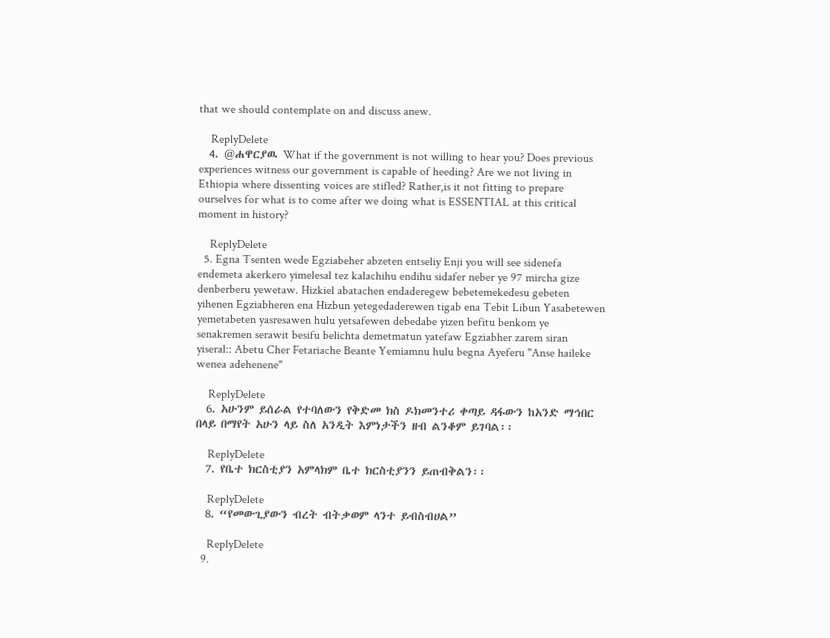that we should contemplate on and discuss anew.

    ReplyDelete
  4. @ሐዋርያዉ What if the government is not willing to hear you? Does previous experiences witness our government is capable of heeding? Are we not living in Ethiopia where dissenting voices are stifled? Rather,is it not fitting to prepare ourselves for what is to come after we doing what is ESSENTIAL at this critical moment in history?

    ReplyDelete
  5. Egna Tsenten wede Egziabeher abzeten entseliy Enji you will see sidenefa endemeta akerkero yimelesal tez kalachihu endihu sidafer neber ye 97 mircha gize denberberu yewetaw. Hizkiel abatachen endaderegew bebetemekedesu gebeten yihenen Egziabheren ena Hizbun yetegedaderewen tigab ena Tebit Libun Yasabetewen yemetabeten yasresawen hulu yetsafewen debedabe yizen befitu benkom ye senakremen serawit besifu belichta demetmatun yatefaw Egziabher zarem siran yiseral:: Abetu Cher Fetariache Beante Yemiamnu hulu begna Ayeferu "Anse haileke wenea adehenene"

    ReplyDelete
  6. አሁንም ይሰራል የተባለውን የቅድመ ክስ ዶክመንተሪ ቀጣይ ዳፋውን ከአንድ ማኅበር በላይ በማየት አሁን ላይ ስለ አንዲት እምነታችን ዘብ ልንቆም ይገባል፡፡

    ReplyDelete
  7. የቤተ ክርስቲያን አምላክም ቤተ ክርስቲያንን ይጠብቅልን፡፡

    ReplyDelete
  8. “የመውጊያውን ብረት ብትቃወም ላንተ ይብስብሀል”

    ReplyDelete
  9.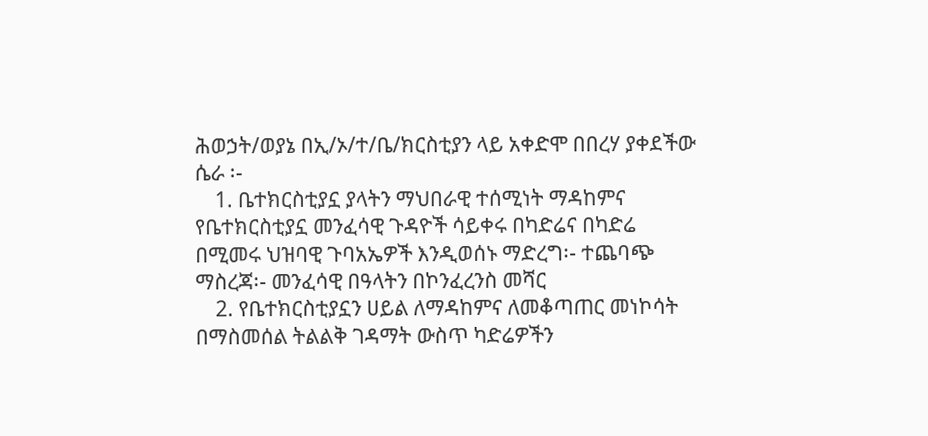ሕወኃት/ወያኔ በኢ/ኦ/ተ/ቤ/ክርስቲያን ላይ አቀድሞ በበረሃ ያቀደችው ሴራ ፡-
    1. ቤተክርስቲያኗ ያላትን ማህበራዊ ተሰሚነት ማዳከምና የቤተክርስቲያኗ መንፈሳዊ ጉዳዮች ሳይቀሩ በካድሬና በካድሬ በሚመሩ ህዝባዊ ጉባአኤዎች እንዲወሰኑ ማድረግ፡- ተጨባጭ ማስረጃ፡- መንፈሳዊ በዓላትን በኮንፈረንስ መሻር
    2. የቤተክርስቲያኗን ሀይል ለማዳከምና ለመቆጣጠር መነኮሳት በማስመሰል ትልልቅ ገዳማት ውስጥ ካድሬዎችን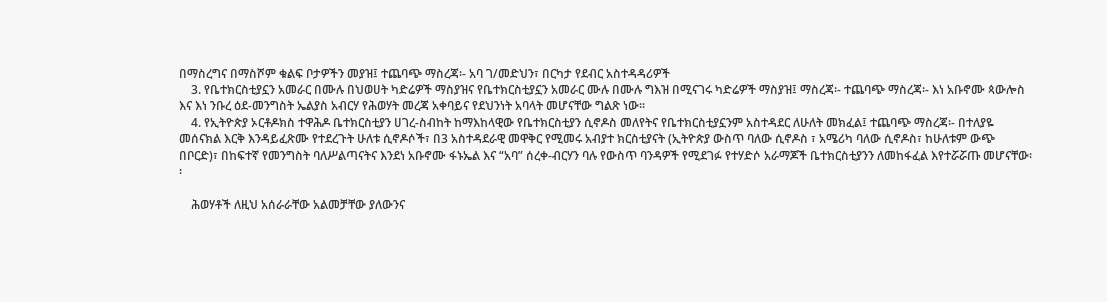በማስረግና በማስሾም ቁልፍ ቦታዎችን መያዝ፤ ተጨባጭ ማስረጃ፡- አባ ገ/መድህን፣ በርካታ የደብር አስተዳዳሪዎች
    3. የቤተክርስቲያኗን አመራር በሙሉ በህወሀት ካድሬዎች ማስያዝና የቤተክርስቲያኗን አመራር ሙሉ በሙሉ ግእዝ በሚናገሩ ካድሬዎች ማስያዝ፤ ማስረጃ፡- ተጨባጭ ማስረጃ፡- እነ አቡኖሙ ጳውሎስ እና እነ ንቡረ ዕደ-መንግስት ኤልያስ አብርሃ የሕወሃት መረጃ አቀባይና የደህንነት አባላት መሆናቸው ግልጽ ነው፡፡
    4. የኢትዮጵያ ኦርቶዶክስ ተዋሕዶ ቤተክርስቲያን ሀገረ-ስብከት ከማእከላዊው የቤተክርስቲያን ሲኖዶስ መለየትና የቤተክርስቲያኗንም አስተዳደር ለሁለት መክፈል፤ ተጨባጭ ማስረጃ፡- በተለያዬ መሰናክል እርቅ እንዳይፈጽሙ የተደረጉት ሁለቱ ሲኖዶሶች፣ በ3 አስተዳደራዊ መዋቅር የሚመሩ አብያተ ክርስቲያናት (ኢትዮጵያ ውስጥ ባለው ሲኖዶስ ፣ አሜሪካ ባለው ሲኖዶስ፣ ከሁለቱም ውጭ በቦርድ)፣ በከፍተኛ የመንግስት ባለሥልጣናትና እንደነ አቡኖሙ ፋኑኤል እና “አባ” ሰረቀ-ብርሃን ባሉ የውስጥ ባንዳዎች የሚደገፉ የተሃድሶ አራማጆች ቤተክርስቲያንን ለመከፋፈል እየተሯሯጡ መሆናቸው፡፡

    ሕወሃቶች ለዚህ አሰራራቸው አልመቻቸው ያለውንና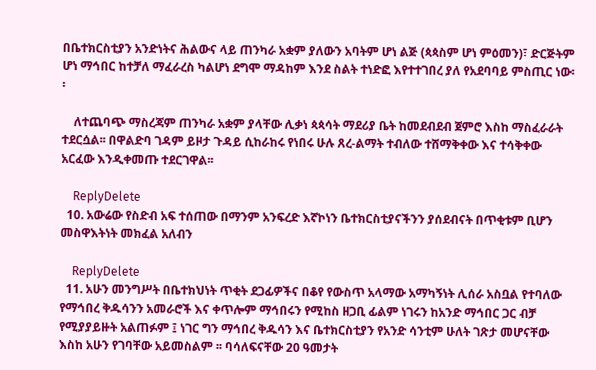በቤተክርስቲያን አንድነትና ሕልውና ላይ ጠንካራ አቋም ያለውን አባትም ሆነ ልጅ (ጳጳስም ሆነ ምዕመን)፣ ድርጅትም ሆነ ማኅበር ከተቻለ ማፈራረስ ካልሆነ ደግሞ ማዳከም እንደ ስልት ተነድፎ እየተተገበረ ያለ የአደባባይ ምስጢር ነው፡፡

    ለተጨባጭ ማስረጃም ጠንካራ አቋም ያላቸው ሊቃነ ጳጳሳት ማደሪያ ቤት ከመደብደብ ጀምሮ እስከ ማስፈራራት ተደርሷል፡፡ በዋልድባ ገዳም ይዞታ ጉዳይ ሲከራከሩ የነበሩ ሁሉ ጸረ-ልማት ተብለው ተሸማቅቀው እና ተሳቅቀው አርፈው እንዲቀመጡ ተደርገዋል፡፡

    ReplyDelete
  10. አውሬው የስድብ አፍ ተሰጠው በማንም አንፍረድ እኛኮነን ቤተክርስቲያናችንን ያሰደብናት በጥቂቱም ቢሆን መስዋእትነት መክፈል አለብን

    ReplyDelete
  11. አሁን መንግሥት በቤተክህነት ጥቂት ደጋፊዎችና በቆየ የውስጥ አላማው አማካኝነት ሊሰራ አስቧል የተባለው የማኅበረ ቅዱሳንን አመራሮች እና ቀጥሎም ማኅበሩን የሚከስ ዘጋቢ ፊልም ነገሩን ከአንድ ማኅበር ጋር ብቻ የሚያያይዙት አልጠፉም ፤ ነገር ግን ማኅበረ ቅዱሳን እና ቤተክርስቲያን የአንድ ሳንቲም ሁለት ገጽታ መሆናቸው እስከ አሁን የገባቸው አይመስልም ፡፡ ባሳለፍናቸው 20 ዓመታት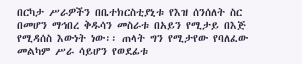በርካታ ሥራዎችን በቤተክርስቲያኒቱ የእዝ ሰንሰለት ስር በመሆን ማኅበረ ቅዱሳን መስራቱ በአይን የሚታይ በእጅ የሚዳሰስ እውነት ነው፡፡ ጠላት ግን የሚታየው የባለፈው መልካም ሥራ ሳይሆን የወደፊቱ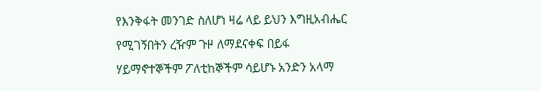የእንቅፋት መንገድ ስለሆነ ዛሬ ላይ ይህን እግዚአብሔር የሚገኝበትን ረዥም ጉዞ ለማደናቀፍ በይፋ ሃይማኖተኞችም ፖለቲከኞችም ሳይሆኑ አንድን አላማ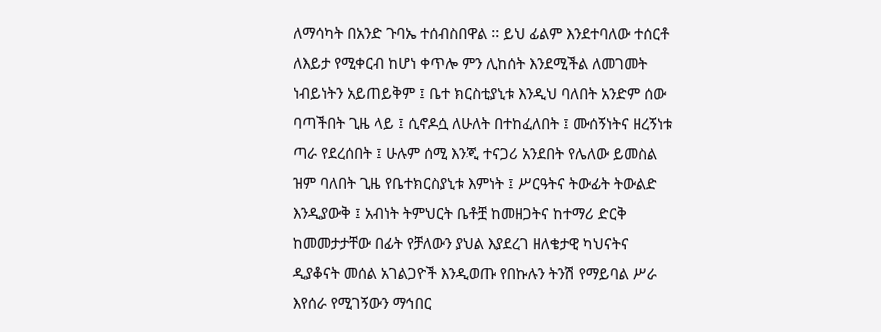ለማሳካት በአንድ ጉባኤ ተሰብስበዋል ፡፡ ይህ ፊልም እንደተባለው ተሰርቶ ለእይታ የሚቀርብ ከሆነ ቀጥሎ ምን ሊከሰት እንደሚችል ለመገመት ነብይነትን አይጠይቅም ፤ ቤተ ክርስቲያኒቱ እንዲህ ባለበት አንድም ሰው ባጣችበት ጊዜ ላይ ፤ ሲኖዶሷ ለሁለት በተከፈለበት ፤ ሙሰኝነትና ዘረኝነቱ ጣራ የደረሰበት ፤ ሁሉም ሰሚ እንጂ ተናጋሪ አንደበት የሌለው ይመስል ዝም ባለበት ጊዜ የቤተክርስያኒቱ እምነት ፤ ሥርዓትና ትውፊት ትውልድ እንዲያውቅ ፤ አብነት ትምህርት ቤቶቿ ከመዘጋትና ከተማሪ ድርቅ ከመመታታቸው በፊት የቻለውን ያህል እያደረገ ዘለቄታዊ ካህናትና ዲያቆናት መሰል አገልጋዮች እንዲወጡ የበኩሉን ትንሽ የማይባል ሥራ እየሰራ የሚገኝውን ማኅበር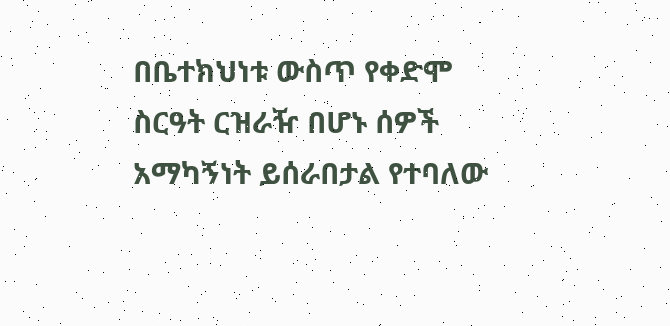በቤተክህነቱ ውስጥ የቀድሞ ስርዓት ርዝራዥ በሆኑ ሰዎች አማካኝነት ይሰራበታል የተባለው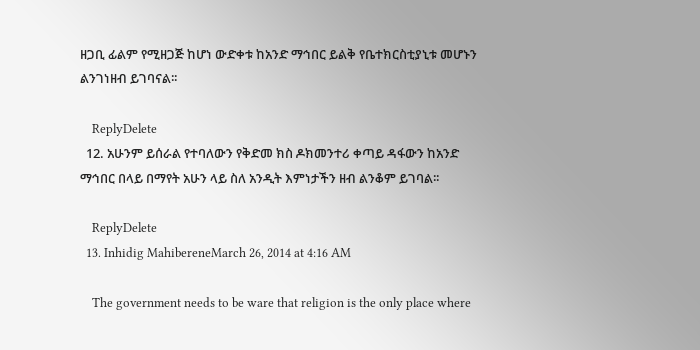ዘጋቢ ፊልም የሚዘጋጅ ከሆነ ውድቀቱ ከአንድ ማኅበር ይልቅ የቤተክርስቲያኒቱ መሆኑን ልንገነዘብ ይገባናል፡፡

    ReplyDelete
  12. አሁንም ይሰራል የተባለውን የቅድመ ክስ ዶክመንተሪ ቀጣይ ዳፋውን ከአንድ ማኅበር በላይ በማየት አሁን ላይ ስለ አንዲት እምነታችን ዘብ ልንቆም ይገባል፡፡

    ReplyDelete
  13. Inhidig MahibereneMarch 26, 2014 at 4:16 AM

    The government needs to be ware that religion is the only place where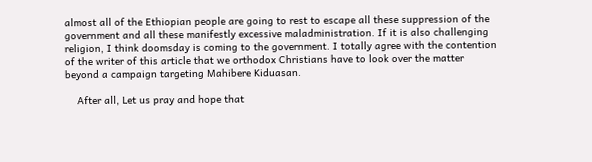almost all of the Ethiopian people are going to rest to escape all these suppression of the government and all these manifestly excessive maladministration. If it is also challenging religion, I think doomsday is coming to the government. I totally agree with the contention of the writer of this article that we orthodox Christians have to look over the matter beyond a campaign targeting Mahibere Kiduasan.

    After all, Let us pray and hope that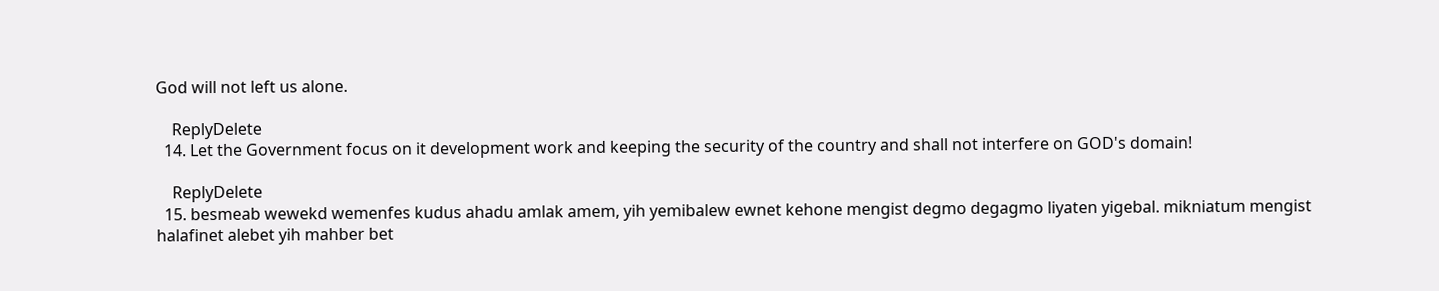God will not left us alone.

    ReplyDelete
  14. Let the Government focus on it development work and keeping the security of the country and shall not interfere on GOD's domain!

    ReplyDelete
  15. besmeab wewekd wemenfes kudus ahadu amlak amem, yih yemibalew ewnet kehone mengist degmo degagmo liyaten yigebal. mikniatum mengist halafinet alebet yih mahber bet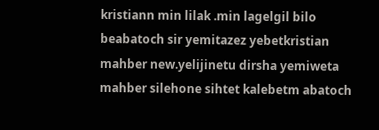kristiann min lilak .min lagelgil bilo beabatoch sir yemitazez yebetkristian mahber new.yelijinetu dirsha yemiweta mahber silehone sihtet kalebetm abatoch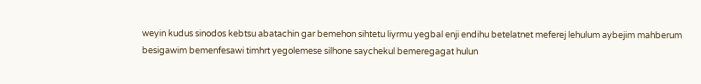weyin kudus sinodos kebtsu abatachin gar bemehon sihtetu liyrmu yegbal enji endihu betelatnet meferej lehulum aybejim mahberum besigawim bemenfesawi timhrt yegolemese silhone saychekul bemeregagat hulun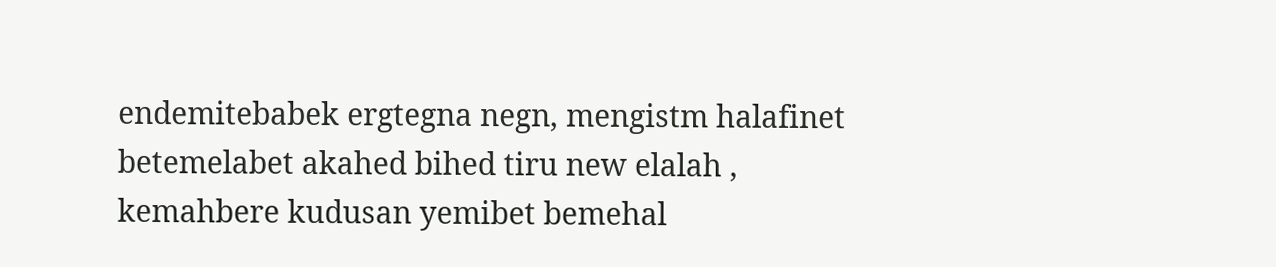endemitebabek ergtegna negn, mengistm halafinet betemelabet akahed bihed tiru new elalah , kemahbere kudusan yemibet bemehal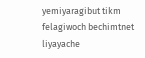yemiyaragibut tikm felagiwoch bechimtnet liyayache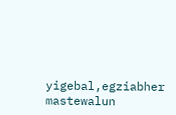yigebal,egziabher mastewalun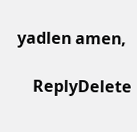yadlen amen,

    ReplyDelete